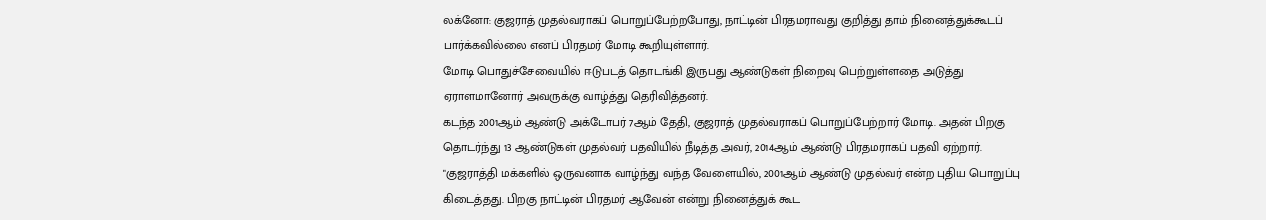லக்னோ: குஜராத் முதல்வராகப் பொறுப்பேற்றபோது, நாட்டின் பிரதமராவது குறித்து தாம் நினைத்துக்கூடப் பார்க்கவில்லை எனப் பிரதமர் மோடி கூறியுள்ளார்.
மோடி பொதுச்சேவையில் ஈடுபடத் தொடங்கி இருபது ஆண்டுகள் நிறைவு பெற்றுள்ளதை அடுத்து ஏராளமானோர் அவருக்கு வாழ்த்து தெரிவித்தனர்.
கடந்த 2001ஆம் ஆண்டு அக்டோபர் 7ஆம் தேதி, குஜராத் முதல்வராகப் பொறுப்பேற்றார் மோடி. அதன் பிறகு தொடர்ந்து 13 ஆண்டுகள் முதல்வர் பதவியில் நீடித்த அவர், 2014ஆம் ஆண்டு பிரதமராகப் பதவி ஏற்றார்.
"குஜராத்தி மக்களில் ஒருவனாக வாழ்ந்து வந்த வேளையில், 2001ஆம் ஆண்டு முதல்வர் என்ற புதிய பொறுப்பு கிடைத்தது. பிறகு நாட்டின் பிரதமர் ஆவேன் என்று நினைத்துக் கூட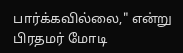பார்க்கவில்லை," என்று பிரதமர் மோடி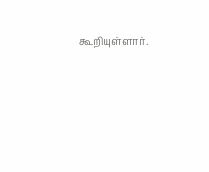கூறியுள்ளார்.